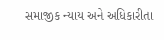સમાજીક ન્યાય અને અધિકારીતા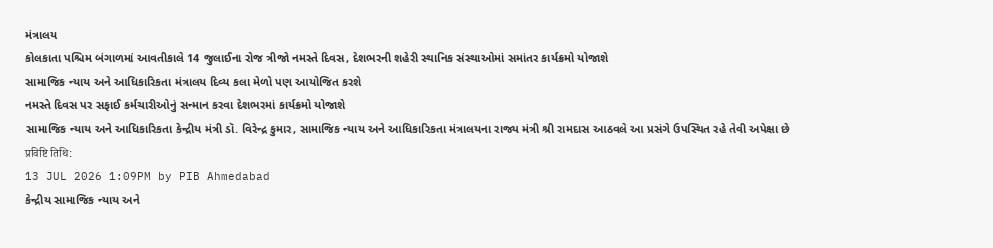મંત્રાલય
કોલકાતા પશ્ચિમ બંગાળમાં આવતીકાલે 14 જુલાઈના રોજ ત્રીજો નમસ્તે દિવસ, દેશભરની શહેરી સ્થાનિક સંસ્થાઓમાં સમાંતર કાર્યક્રમો યોજાશે
સામાજિક ન્યાય અને આધિકારિકતા મંત્રાલય દિવ્ય કલા મેળો પણ આયોજિત કરશે
નમસ્તે દિવસ પર સફાઈ કર્મચારીઓનું સન્માન કરવા દેશભરમાં કાર્યક્રમો યોજાશે
સામાજિક ન્યાય અને આધિકારિકતા કેન્દ્રીય મંત્રી ડૉ. વિરેન્દ્ર કુમાર, સામાજિક ન્યાય અને આધિકારિકતા મંત્રાલયના રાજ્ય મંત્રી શ્રી રામદાસ આઠવલે આ પ્રસંગે ઉપસ્થિત રહે તેવી અપેક્ષા છે
प्रविष्टि तिथि:
13 JUL 2026 1:09PM by PIB Ahmedabad
કેન્દ્રીય સામાજિક ન્યાય અને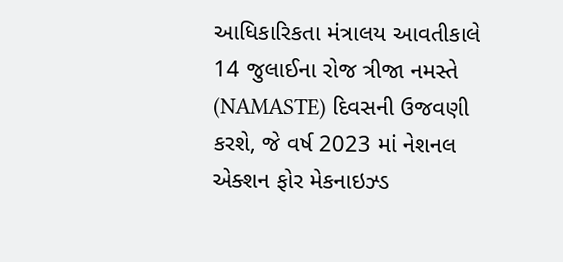આધિકારિકતા મંત્રાલય આવતીકાલે 14 જુલાઈના રોજ ત્રીજા નમસ્તે (NAMASTE) દિવસની ઉજવણી કરશે, જે વર્ષ 2023 માં નેશનલ એક્શન ફોર મેકનાઇઝ્ડ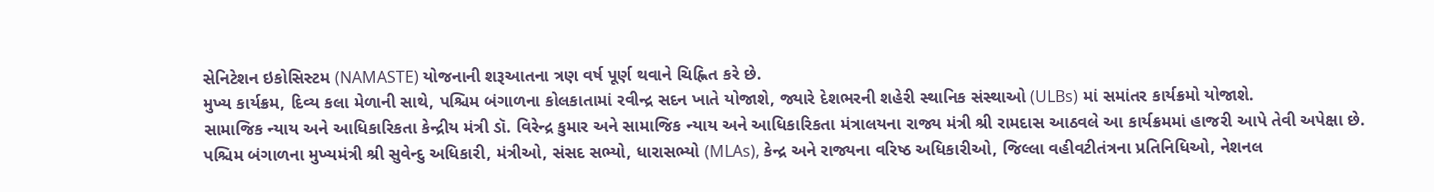સેનિટેશન ઇકોસિસ્ટમ (NAMASTE) યોજનાની શરૂઆતના ત્રણ વર્ષ પૂર્ણ થવાને ચિહ્નિત કરે છે.
મુખ્ય કાર્યક્રમ, દિવ્ય કલા મેળાની સાથે, પશ્ચિમ બંગાળના કોલકાતામાં રવીન્દ્ર સદન ખાતે યોજાશે, જ્યારે દેશભરની શહેરી સ્થાનિક સંસ્થાઓ (ULBs) માં સમાંતર કાર્યક્રમો યોજાશે.
સામાજિક ન્યાય અને આધિકારિકતા કેન્દ્રીય મંત્રી ડૉ. વિરેન્દ્ર કુમાર અને સામાજિક ન્યાય અને આધિકારિકતા મંત્રાલયના રાજ્ય મંત્રી શ્રી રામદાસ આઠવલે આ કાર્યક્રમમાં હાજરી આપે તેવી અપેક્ષા છે. પશ્ચિમ બંગાળના મુખ્યમંત્રી શ્રી સુવેન્દુ અધિકારી, મંત્રીઓ, સંસદ સભ્યો, ધારાસભ્યો (MLAs), કેન્દ્ર અને રાજ્યના વરિષ્ઠ અધિકારીઓ, જિલ્લા વહીવટીતંત્રના પ્રતિનિધિઓ, નેશનલ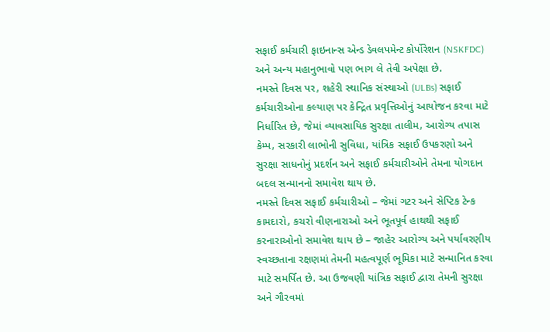સફાઈ કર્મચારી ફાઇનાન્સ એન્ડ ડેવલપમેન્ટ કોર્પોરેશન (NSKFDC) અને અન્ય મહાનુભાવો પણ ભાગ લે તેવી અપેક્ષા છે.
નમસ્તે દિવસ પર, શહેરી સ્થાનિક સંસ્થાઓ (ULBs) સફાઈ કર્મચારીઓના કલ્યાણ પર કેન્દ્રિત પ્રવૃત્તિઓનું આયોજન કરવા માટે નિર્ધારિત છે, જેમાં વ્યાવસાયિક સુરક્ષા તાલીમ, આરોગ્ય તપાસ કેમ્પ, સરકારી લાભોની સુવિધા, યાંત્રિક સફાઈ ઉપકરણો અને સુરક્ષા સાધનોનું પ્રદર્શન અને સફાઈ કર્મચારીઓને તેમના યોગદાન બદલ સન્માનનો સમાવેશ થાય છે.
નમસ્તે દિવસ સફાઈ કર્મચારીઓ – જેમાં ગટર અને સેપ્ટિક ટેન્ક કામદારો, કચરો વીણનારાઓ અને ભૂતપૂર્વ હાથથી સફાઈ કરનારાઓનો સમાવેશ થાય છે – જાહેર આરોગ્ય અને પર્યાવરણીય સ્વચ્છતાના રક્ષણમાં તેમની મહત્વપૂર્ણ ભૂમિકા માટે સન્માનિત કરવા માટે સમર્પિત છે. આ ઉજવણી યાંત્રિક સફાઈ દ્વારા તેમની સુરક્ષા અને ગૌરવમાં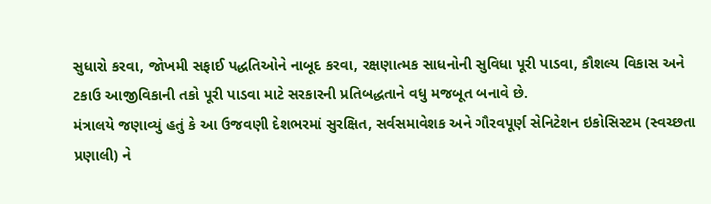સુધારો કરવા, જોખમી સફાઈ પદ્ધતિઓને નાબૂદ કરવા, રક્ષણાત્મક સાધનોની સુવિધા પૂરી પાડવા, કૌશલ્ય વિકાસ અને ટકાઉ આજીવિકાની તકો પૂરી પાડવા માટે સરકારની પ્રતિબદ્ધતાને વધુ મજબૂત બનાવે છે.
મંત્રાલયે જણાવ્યું હતું કે આ ઉજવણી દેશભરમાં સુરક્ષિત, સર્વસમાવેશક અને ગૌરવપૂર્ણ સેનિટેશન ઇકોસિસ્ટમ (સ્વચ્છતા પ્રણાલી) ને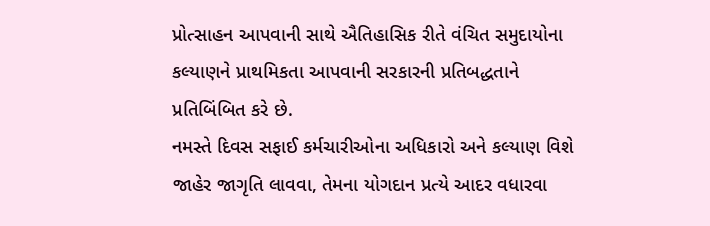પ્રોત્સાહન આપવાની સાથે ઐતિહાસિક રીતે વંચિત સમુદાયોના કલ્યાણને પ્રાથમિકતા આપવાની સરકારની પ્રતિબદ્ધતાને પ્રતિબિંબિત કરે છે.
નમસ્તે દિવસ સફાઈ કર્મચારીઓના અધિકારો અને કલ્યાણ વિશે જાહેર જાગૃતિ લાવવા, તેમના યોગદાન પ્રત્યે આદર વધારવા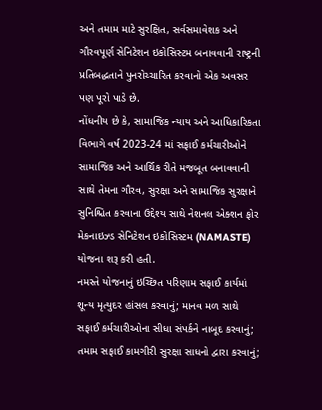અને તમામ માટે સુરક્ષિત, સર્વસમાવેશક અને ગૌરવપૂર્ણ સેનિટેશન ઇકોસિસ્ટમ બનાવવાની રાષ્ટ્રની પ્રતિબદ્ધતાને પુનરોચ્ચારિત કરવાનો એક અવસર પણ પૂરો પાડે છે.
નોંધનીય છે કે, સામાજિક ન્યાય અને આધિકારિકતા વિભાગે વર્ષ 2023-24 માં સફાઈ કર્મચારીઓને સામાજિક અને આર્થિક રીતે મજબૂત બનાવવાની સાથે તેમના ગૌરવ, સુરક્ષા અને સામાજિક સુરક્ષાને સુનિશ્ચિત કરવાના ઉદ્દેશ્ય સાથે નેશનલ એક્શન ફોર મેકનાઇઝ્ડ સેનિટેશન ઇકોસિસ્ટમ (NAMASTE) યોજના શરૂ કરી હતી.
નમસ્તે યોજનાનું ઇચ્છિત પરિણામ સફાઈ કાર્યમાં શૂન્ય મૃત્યુદર હાંસલ કરવાનું; માનવ મળ સાથે સફાઈ કર્મચારીઓના સીધા સંપર્કને નાબૂદ કરવાનું; તમામ સફાઈ કામગીરી સુરક્ષા સાધનો દ્વારા કરવાનું;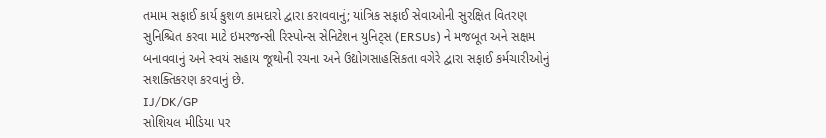તમામ સફાઈ કાર્ય કુશળ કામદારો દ્વારા કરાવવાનું; યાંત્રિક સફાઈ સેવાઓની સુરક્ષિત વિતરણ સુનિશ્ચિત કરવા માટે ઇમરજન્સી રિસ્પોન્સ સેનિટેશન યુનિટ્સ (ERSUs) ને મજબૂત અને સક્ષમ બનાવવાનું અને સ્વયં સહાય જૂથોની રચના અને ઉદ્યોગસાહસિકતા વગેરે દ્વારા સફાઈ કર્મચારીઓનું સશક્તિકરણ કરવાનું છે.
IJ/DK/GP
સોશિયલ મીડિયા પર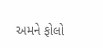અમને ફોલો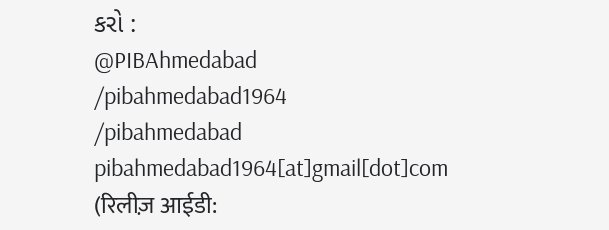કરો :
@PIBAhmedabad
/pibahmedabad1964
/pibahmedabad
pibahmedabad1964[at]gmail[dot]com
(रिलीज़ आईडी: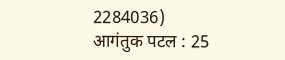2284036)
आगंतुक पटल : 25